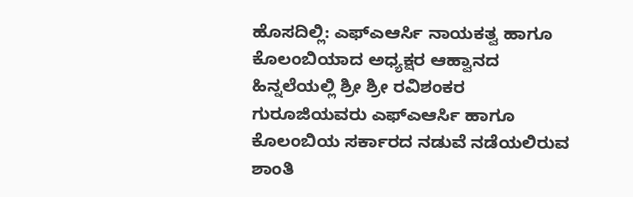ಹೊಸದಿಲ್ಲಿ: ಎಫ್ಎಆರ್ಸಿ ನಾಯಕತ್ವ ಹಾಗೂ ಕೊಲಂಬಿಯಾದ ಅಧ್ಯಕ್ಷರ ಆಹ್ವಾನದ ಹಿನ್ನಲೆಯಲ್ಲಿ ಶ್ರೀ ಶ್ರೀ ರವಿಶಂಕರ ಗುರೂಜಿಯವರು ಎಫ್ಎಆರ್ಸಿ ಹಾಗೂ ಕೊಲಂಬಿಯ ಸರ್ಕಾರದ ನಡುವೆ ನಡೆಯಲಿರುವ ಶಾಂತಿ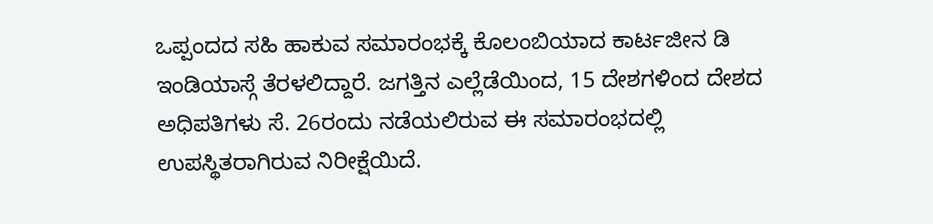ಒಪ್ಪಂದದ ಸಹಿ ಹಾಕುವ ಸಮಾರಂಭಕ್ಕೆ ಕೊಲಂಬಿಯಾದ ಕಾರ್ಟಜೀನ ಡಿ ಇಂಡಿಯಾಸ್ಗೆ ತೆರಳಲಿದ್ದಾರೆ. ಜಗತ್ತಿನ ಎಲ್ಲೆಡೆಯಿಂದ, 15 ದೇಶಗಳಿಂದ ದೇಶದ ಅಧಿಪತಿಗಳು ಸೆ. 26ರಂದು ನಡೆಯಲಿರುವ ಈ ಸಮಾರಂಭದಲ್ಲಿ ಉಪಸ್ಥಿತರಾಗಿರುವ ನಿರೀಕ್ಷೆಯಿದೆ.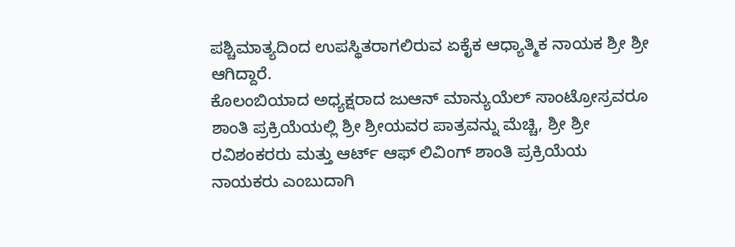ಪಶ್ಚಿಮಾತ್ಯದಿಂದ ಉಪಸ್ಥಿತರಾಗಲಿರುವ ಏಕೈಕ ಆಧ್ಯಾತ್ಮಿಕ ನಾಯಕ ಶ್ರೀ ಶ್ರೀ ಆಗಿದ್ದಾರೆ.
ಕೊಲಂಬಿಯಾದ ಅಧ್ಯಕ್ಷರಾದ ಜುಆನ್ ಮಾನ್ಯುಯೆಲ್ ಸಾಂಟ್ರೋಸ್ರವರೂ ಶಾಂತಿ ಪ್ರಕ್ರಿಯೆಯಲ್ಲಿ ಶ್ರೀ ಶ್ರೀಯವರ ಪಾತ್ರವನ್ನು ಮೆಚ್ಚಿ, ಶ್ರೀ ಶ್ರೀ ರವಿಶಂಕರರು ಮತ್ತು ಆರ್ಟ್ ಆಫ್ ಲಿವಿಂಗ್ ಶಾಂತಿ ಪ್ರಕ್ರಿಯೆಯ ನಾಯಕರು ಎಂಬುದಾಗಿ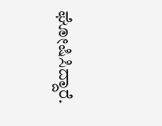ಘೋಷಿಸಿದ್ದಾರೆ.